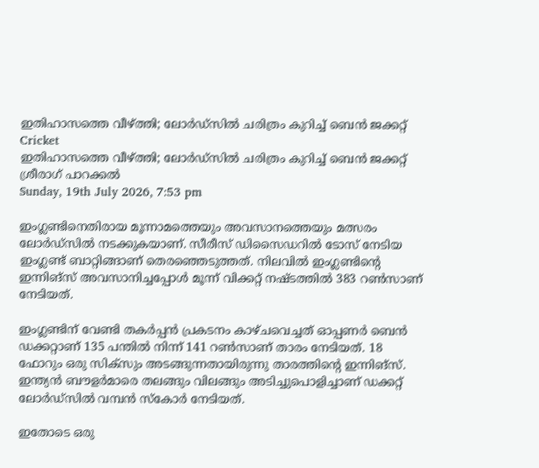ഇതിഹാസത്തെ വീഴ്ത്തി; ലോര്‍ഡ്‌സില്‍ ചരിത്രം കുറിച്ച് ബെന്‍ ജക്കറ്റ്
Cricket
ഇതിഹാസത്തെ വീഴ്ത്തി; ലോര്‍ഡ്‌സില്‍ ചരിത്രം കുറിച്ച് ബെന്‍ ജക്കറ്റ്
ശ്രീരാഗ് പാറക്കല്‍
Sunday, 19th July 2026, 7:53 pm

ഇംഗ്ലണ്ടിനെതിരായ മൂന്നാമത്തെയും അവസാനത്തെയും മത്സരം ലോര്‍ഡ്‌സില്‍ നടക്കുകയാണ്. സീരീസ് ഡിസൈഡറില്‍ ടോസ് നേടിയ ഇംഗ്ലണ്ട് ബാറ്റിങ്ങാണ് തെരഞ്ഞെടുത്തത്. നിലവില്‍ ഇംഗ്ലണ്ടിന്റെ ഇന്നിങ്‌സ് അവസാനിച്ചപ്പോള്‍ മൂന്ന് വിക്കറ്റ് നഷ്ടത്തില്‍ 383 റണ്‍സാണ് നേടിയത്.

ഇംഗ്ലണ്ടിന് വേണ്ടി തകര്‍പ്പന്‍ പ്രകടനം കാഴ്ചവെച്ചത് ഓപ്പണര്‍ ബെന്‍ ഡക്കറ്റാണ് 135 പന്തില്‍ നിന്ന് 141 റണ്‍സാണ് താരം നേടിയത്. 18 ഫോറും ഒരു സിക്‌സും അടങ്ങുന്നതായിരുന്നു താരത്തിന്റെ ഇന്നിങ്‌സ്. ഇന്ത്യന്‍ ബൗളര്‍മാരെ തലങ്ങും വിലങ്ങും അടിച്ചുപൊളിച്ചാണ് ഡക്കറ്റ് ലോര്‍ഡ്‌സില്‍ വമ്പന്‍ സ്‌കോര്‍ നേടിയത്.

ഇതോടെ ഒരു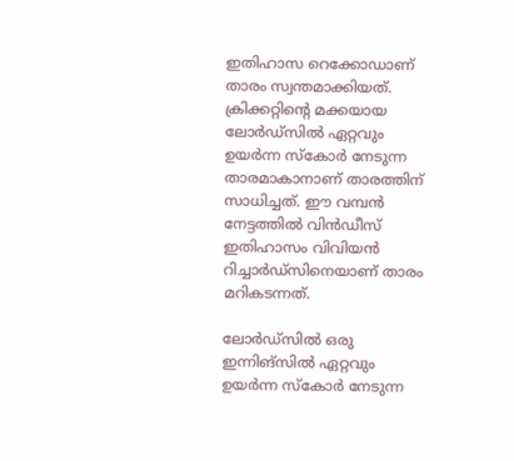ഇതിഹാസ റെക്കോഡാണ് താരം സ്വന്തമാക്കിയത്. ക്രിക്കറ്റിന്റെ മക്കയായ ലോര്‍ഡ്‌സില്‍ ഏറ്റവും ഉയര്‍ന്ന സ്‌കോര്‍ നേടുന്ന താരമാകാനാണ് താരത്തിന് സാധിച്ചത്. ഈ വമ്പന്‍ നേട്ടത്തില്‍ വിന്‍ഡീസ് ഇതിഹാസം വിവിയന്‍ റിച്ചാര്‍ഡ്‌സിനെയാണ് താരം മറികടന്നത്.

ലോര്‍ഡ്‌സില്‍ ഒരു ഇന്നിങ്‌സില്‍ ഏറ്റവും ഉയര്‍ന്ന സ്‌കോര്‍ നേടുന്ന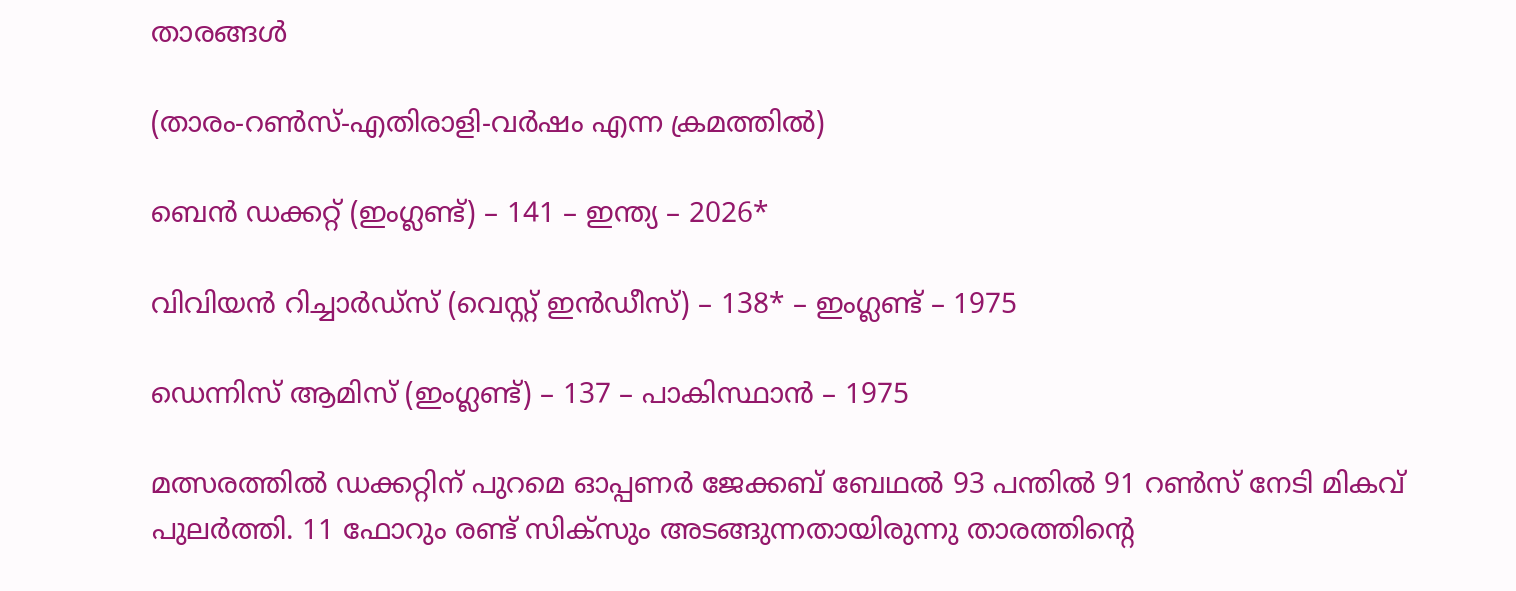താരങ്ങള്‍

(താരം-റണ്‍സ്-എതിരാളി-വര്‍ഷം എന്ന ക്രമത്തില്‍)

ബെന്‍ ഡക്കറ്റ് (ഇംഗ്ലണ്ട്) – 141 – ഇന്ത്യ – 2026*

വിവിയന്‍ റിച്ചാര്‍ഡ്‌സ് (വെസ്റ്റ് ഇന്‍ഡീസ്) – 138* – ഇംഗ്ലണ്ട് – 1975

ഡെന്നിസ് ആമിസ് (ഇംഗ്ലണ്ട്) – 137 – പാകിസ്ഥാന്‍ – 1975

മത്സരത്തില്‍ ഡക്കറ്റിന് പുറമെ ഓപ്പണര്‍ ജേക്കബ് ബേഥല്‍ 93 പന്തില്‍ 91 റണ്‍സ് നേടി മികവ് പുലര്‍ത്തി. 11 ഫോറും രണ്ട് സിക്‌സും അടങ്ങുന്നതായിരുന്നു താരത്തിന്റെ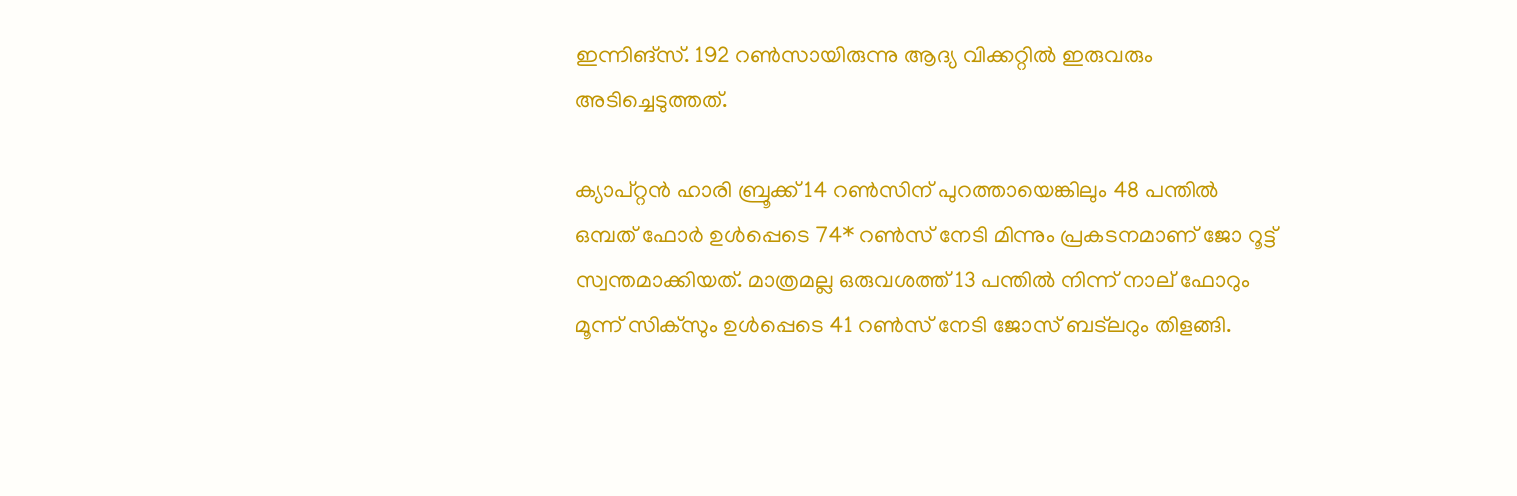ഇന്നിങ്‌സ്. 192 റണ്‍സായിരുന്നു ആദ്യ വിക്കറ്റില്‍ ഇരുവരും അടിച്ചെടുത്തത്.

ക്യാപ്റ്റന്‍ ഹാരി ബ്രൂക്ക് 14 റണ്‍സിന് പുറത്തായെങ്കിലും 48 പന്തില്‍ ഒമ്പത് ഫോര്‍ ഉള്‍പ്പെടെ 74* റണ്‍സ് നേടി മിന്നും പ്രകടനമാണ് ജോ റൂട്ട് സ്വന്തമാക്കിയത്. മാത്രമല്ല ഒരുവശത്ത് 13 പന്തില്‍ നിന്ന് നാല് ഫോറും മൂന്ന് സിക്‌സും ഉള്‍പ്പെടെ 41 റണ്‍സ് നേടി ജോസ് ബട്‌ലറും തിളങ്ങി.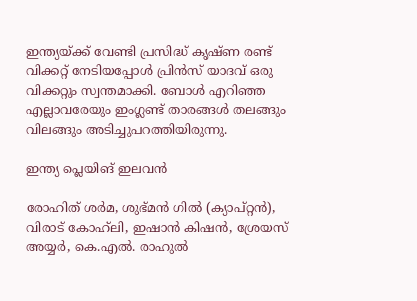ഇന്ത്യയ്ക്ക് വേണ്ടി പ്രസിദ്ധ് കൃഷ്ണ രണ്ട് വിക്കറ്റ് നേടിയപ്പോള്‍ പ്രിന്‍സ് യാദവ് ഒരു വിക്കറ്റും സ്വന്തമാക്കി. ബോള്‍ എറിഞ്ഞ എല്ലാവരേയും ഇംഗ്ലണ്ട് താരങ്ങള്‍ തലങ്ങും വിലങ്ങും അടിച്ചുപറത്തിയിരുന്നു.

ഇന്ത്യ പ്ലെയിങ് ഇലവന്‍

രോഹിത് ശര്‍മ, ശുഭ്മന്‍ ഗില്‍ (ക്യാപ്റ്റന്‍), വിരാട് കോഹ്‌ലി, ഇഷാന്‍ കിഷന്‍, ശ്രേയസ് അയ്യര്‍, കെ.എല്‍. രാഹുല്‍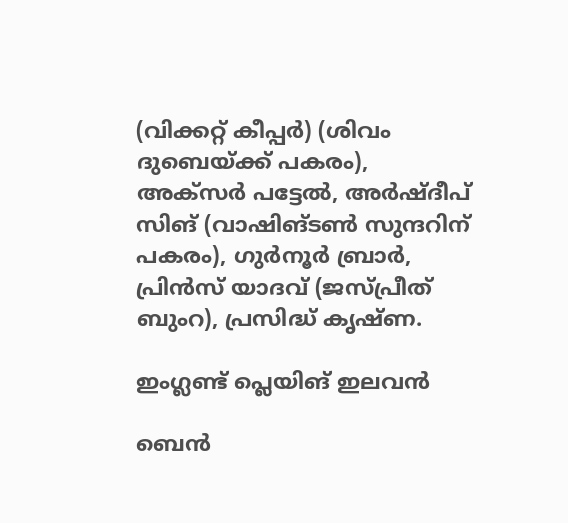(വിക്കറ്റ് കീപ്പര്‍) (ശിവം ദുബെയ്ക്ക് പകരം), അക്‌സര്‍ പട്ടേല്‍, അര്‍ഷ്ദീപ് സിങ് (വാഷിങ്ടണ്‍ സുന്ദറിന് പകരം), ഗുര്‍നൂര്‍ ബ്രാര്‍, പ്രിന്‍സ് യാദവ് (ജസ്പ്രീത് ബുംറ), പ്രസിദ്ധ് കൃഷ്ണ.

ഇംഗ്ലണ്ട് പ്ലെയിങ് ഇലവന്‍

ബെന്‍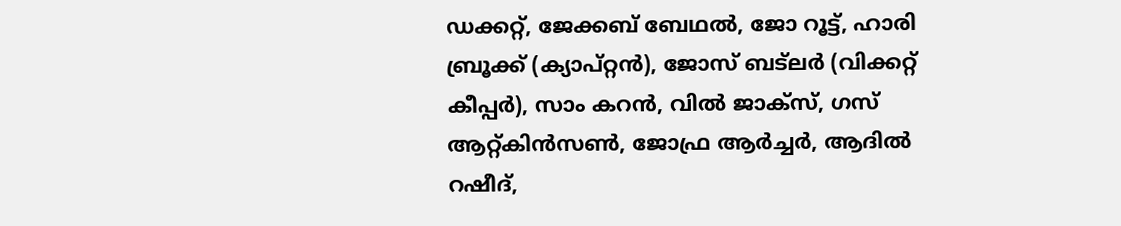ഡക്കറ്റ്, ജേക്കബ് ബേഥല്‍, ജോ റൂട്ട്, ഹാരി ബ്രൂക്ക് (ക്യാപ്റ്റന്‍), ജോസ് ബട്‌ലര്‍ (വിക്കറ്റ് കീപ്പര്‍), സാം കറന്‍, വില്‍ ജാക്‌സ്, ഗസ് ആറ്റ്കിന്‍സണ്‍, ജോഫ്ര ആര്‍ച്ചര്‍, ആദില്‍ റഷീദ്,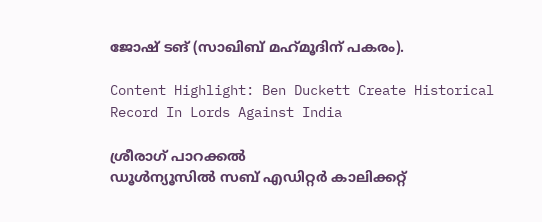ജോഷ് ടങ് (സാഖിബ് മഹ്‌മൂദിന് പകരം).

Content Highlight: Ben Duckett Create Historical Record In Lords Against India

ശ്രീരാഗ് പാറക്കല്‍
ഡൂള്‍ന്യൂസില്‍ സബ് എഡിറ്റര്‍ കാലിക്കറ്റ്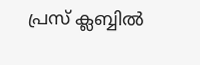പ്രസ് ക്ലബ്ബില്‍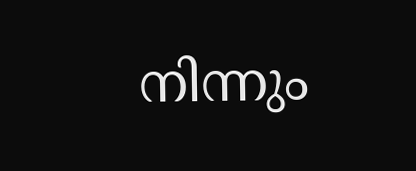നിന്നും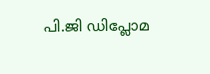പി.ജി ഡിപ്ലോമ